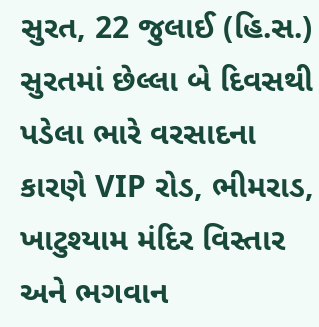સુરત, 22 જુલાઈ (હિ.સ.) સુરતમાં છેલ્લા બે દિવસથી પડેલા ભારે વરસાદના કારણે VIP રોડ, ભીમરાડ, ખાટુશ્યામ મંદિર વિસ્તાર અને ભગવાન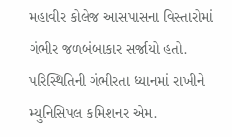મહાવીર કોલેજ આસપાસના વિસ્તારોમાં ગંભીર જળબંબાકાર સર્જાયો હતો. પરિસ્થિતિની ગંભીરતા ધ્યાનમાં રાખીને મ્યુનિસિપલ કમિશનર એમ.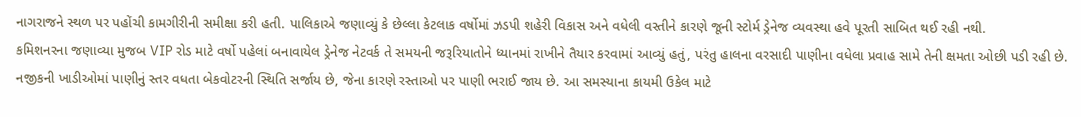નાગરાજને સ્થળ પર પહોંચી કામગીરીની સમીક્ષા કરી હતી. પાલિકાએ જણાવ્યું કે છેલ્લા કેટલાક વર્ષોમાં ઝડપી શહેરી વિકાસ અને વધેલી વસ્તીને કારણે જૂની સ્ટોર્મ ડ્રેનેજ વ્યવસ્થા હવે પૂરતી સાબિત થઈ રહી નથી.
કમિશનરના જણાવ્યા મુજબ VIP રોડ માટે વર્ષો પહેલાં બનાવાયેલ ડ્રેનેજ નેટવર્ક તે સમયની જરૂરિયાતોને ધ્યાનમાં રાખીને તૈયાર કરવામાં આવ્યું હતું, પરંતુ હાલના વરસાદી પાણીના વધેલા પ્રવાહ સામે તેની ક્ષમતા ઓછી પડી રહી છે. નજીકની ખાડીઓમાં પાણીનું સ્તર વધતા બેકવોટરની સ્થિતિ સર્જાય છે, જેના કારણે રસ્તાઓ પર પાણી ભરાઈ જાય છે. આ સમસ્યાના કાયમી ઉકેલ માટે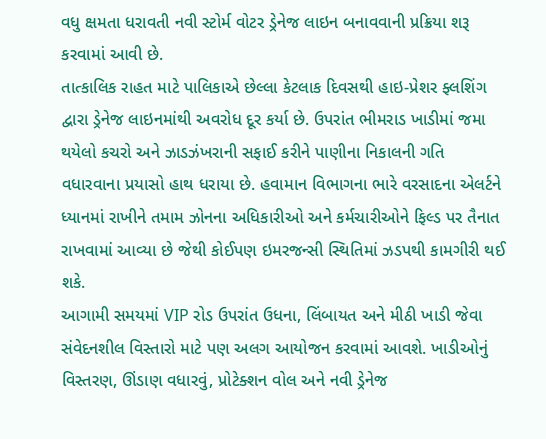વધુ ક્ષમતા ધરાવતી નવી સ્ટોર્મ વોટર ડ્રેનેજ લાઇન બનાવવાની પ્રક્રિયા શરૂ કરવામાં આવી છે.
તાત્કાલિક રાહત માટે પાલિકાએ છેલ્લા કેટલાક દિવસથી હાઇ-પ્રેશર ફ્લશિંગ દ્વારા ડ્રેનેજ લાઇનમાંથી અવરોધ દૂર કર્યા છે. ઉપરાંત ભીમરાડ ખાડીમાં જમા થયેલો કચરો અને ઝાડઝંખરાની સફાઈ કરીને પાણીના નિકાલની ગતિ વધારવાના પ્રયાસો હાથ ધરાયા છે. હવામાન વિભાગના ભારે વરસાદના એલર્ટને ધ્યાનમાં રાખીને તમામ ઝોનના અધિકારીઓ અને કર્મચારીઓને ફિલ્ડ પર તૈનાત રાખવામાં આવ્યા છે જેથી કોઈપણ ઇમરજન્સી સ્થિતિમાં ઝડપથી કામગીરી થઈ શકે.
આગામી સમયમાં VIP રોડ ઉપરાંત ઉધના, લિંબાયત અને મીઠી ખાડી જેવા સંવેદનશીલ વિસ્તારો માટે પણ અલગ આયોજન કરવામાં આવશે. ખાડીઓનું વિસ્તરણ, ઊંડાણ વધારવું, પ્રોટેક્શન વોલ અને નવી ડ્રેનેજ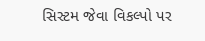સિસ્ટમ જેવા વિકલ્પો પર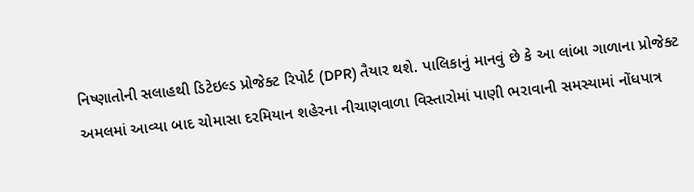નિષ્ણાતોની સલાહથી ડિટેઇલ્ડ પ્રોજેક્ટ રિપોર્ટ (DPR) તૈયાર થશે. પાલિકાનું માનવું છે કે આ લાંબા ગાળાના પ્રોજેક્ટ અમલમાં આવ્યા બાદ ચોમાસા દરમિયાન શહેરના નીચાણવાળા વિસ્તારોમાં પાણી ભરાવાની સમસ્યામાં નોંધપાત્ર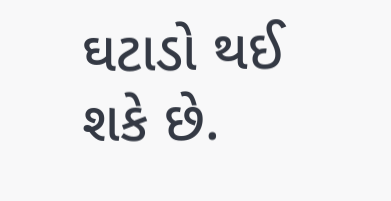ઘટાડો થઈ શકે છે.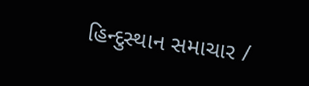હિન્દુસ્થાન સમાચાર /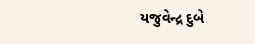યજુવેન્દ્ર દુબે